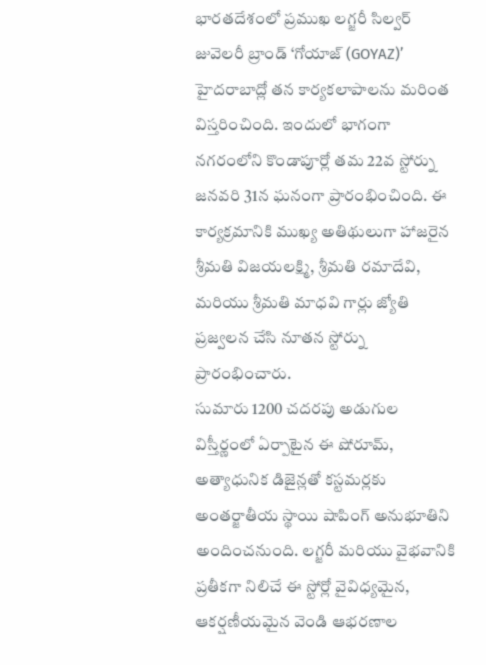భారతదేశంలో ప్రముఖ లగ్జరీ సిల్వర్ జువెలరీ బ్రాండ్ ‘గోయాజ్ (GOYAZ)’ హైదరాబాద్లో తన కార్యకలాపాలను మరింత విస్తరించింది. ఇందులో భాగంగా నగరంలోని కొండాపూర్లో తమ 22వ స్టోర్ను జనవరి 31న ఘనంగా ప్రారంభించింది. ఈ కార్యక్రమానికి ముఖ్య అతిథులుగా హాజరైన శ్రీమతి విజయలక్ష్మి, శ్రీమతి రమాదేవి, మరియు శ్రీమతి మాధవి గార్లు జ్యోతి ప్రజ్వలన చేసి నూతన స్టోర్ను ప్రారంభించారు.
సుమారు 1200 చదరపు అడుగుల విస్తీర్ణంలో ఏర్పాటైన ఈ షోరూమ్, అత్యాధునిక డిజైన్లతో కస్టమర్లకు అంతర్జాతీయ స్థాయి షాపింగ్ అనుభూతిని అందించనుంది. లగ్జరీ మరియు వైభవానికి ప్రతీకగా నిలిచే ఈ స్టోర్లో వైవిధ్యమైన, ఆకర్షణీయమైన వెండి ఆభరణాల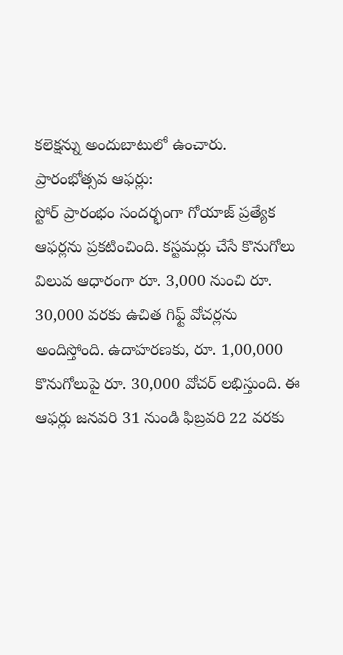కలెక్షన్ను అందుబాటులో ఉంచారు.
ప్రారంభోత్సవ ఆఫర్లు:
స్టోర్ ప్రారంభం సందర్భంగా గోయాజ్ ప్రత్యేక ఆఫర్లను ప్రకటించింది. కస్టమర్లు చేసే కొనుగోలు విలువ ఆధారంగా రూ. 3,000 నుంచి రూ. 30,000 వరకు ఉచిత గిఫ్ట్ వోచర్లను అందిస్తోంది. ఉదాహరణకు, రూ. 1,00,000 కొనుగోలుపై రూ. 30,000 వోచర్ లభిస్తుంది. ఈ ఆఫర్లు జనవరి 31 నుండి ఫిబ్రవరి 22 వరకు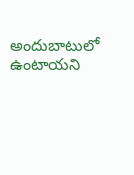అందుబాటులో ఉంటాయని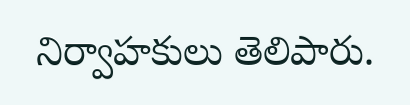నిర్వాహకులు తెలిపారు.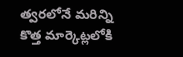త్వరలోనే మరిన్ని కొత్త మార్కెట్లలోకి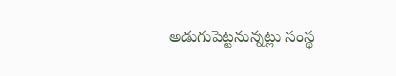అడుగుపెట్టనున్నట్లు సంస్థ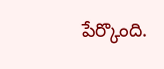పేర్కొంది.